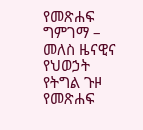የመጽሐፍ ግምገማ – መለስ ዜናዊና የህወኃት የትግል ጉዞ
የመጽሐፍ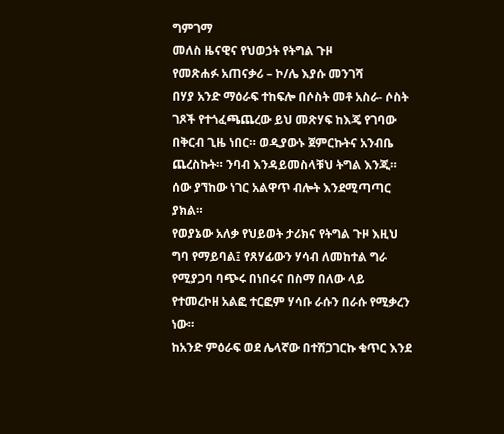ግምገማ
መለስ ዜናዊና የህወኃት የትግል ጉዞ
የመጽሐፉ አጠናቃሪ – ኮ/ሌ እያሱ መንገሻ
በሃያ አንድ ማዕራፍ ተከፍሎ በሶስት መቶ አስራ- ሶስት ገጾች የተጎፈጫጨረው ይህ መጽሃፍ ከእጄ የገባው በቅርብ ጊዜ ነበር። ወዲያውኑ ጀምርኩትና አንብቤ ጨረስኩት። ንባብ እንዳይመስላቹህ ትግል እንጂ። ሰው ያኘከው ነገር አልዋጥ ብሎት እንደሚጣጣር ያክል።
የወያኔው አለቃ የህይወት ታሪክና የትግል ጉዞ እዚህ ግባ የማይባል፤ የጸሃፊውን ሃሳብ ለመከተል ግራ የሚያጋባ ባጭሩ በነበሩና በስማ በለው ላይ የተመረኮዘ አልፎ ተርፎም ሃሳቡ ራሱን በራሱ የሚቃረን ነው።
ከአንድ ምዕራፍ ወደ ሌላኛው በተሽጋገርኩ ቁጥር እንደ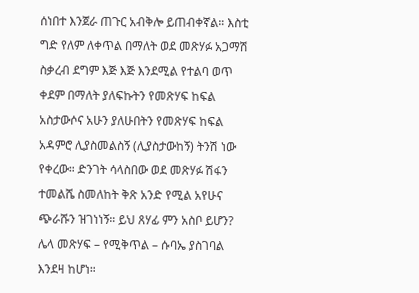ሰነበተ እንጀራ ጠጉር አብቅሎ ይጠብቀኛል። እስቲ ግድ የለም ለቀጥል በማለት ወደ መጽሃፉ አጋማሽ ስቃረብ ደግም እጅ እጅ እንደሚል የተልባ ወጥ ቀደም በማለት ያለፍኩትን የመጽሃፍ ከፍል አስታውሶና አሁን ያለሁበትን የመጽሃፍ ከፍል አዳምሮ ሊያስመልስኝ (ሊያስታውከኝ) ትንሽ ነው የቀረው። ድንገት ሳላስበው ወደ መጽሃፉ ሽፋን ተመልሼ ስመለከት ቅጽ አንድ የሚል አየሁና ጭራሹን ዝገነነኝ። ይህ ጸሃፊ ምን አስቦ ይሆን? ሌላ መጽሃፍ – የሚቅጥል – ሱባኤ ያስገባል እንደዛ ከሆነ።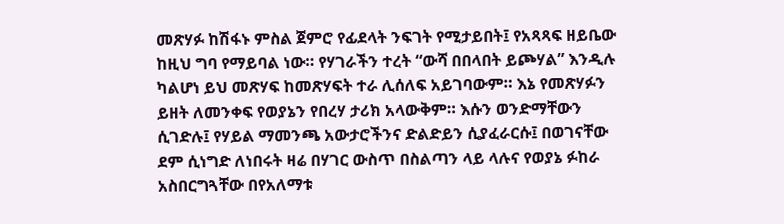መጽሃፉ ከሽፋኑ ምስል ጀምሮ የፊደላት ንፍገት የሚታይበት፤ የአጻጻፍ ዘይቤው ከዚህ ግባ የማይባል ነው። የሃገራችን ተረት “ውሻ በበላበት ይጮሃል” እንዲሉ ካልሆነ ይህ መጽሃፍ ከመጽሃፍት ተራ ሊሰለፍ አይገባውም። እኔ የመጽሃፉን ይዘት ለመንቀፍ የወያኔን የበረሃ ታሪክ አላውቅም። እሱን ወንድማቸውን ሲገድሉ፤ የሃይል ማመንጫ አውታሮችንና ድልድይን ሲያፈራርሱ፤ በወገናቸው ደም ሲነግድ ለነበሩት ዛሬ በሃገር ውስጥ በስልጣን ላይ ላሉና የወያኔ ፉከራ አስበርግጓቸው በየአለማቱ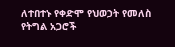ለተበተኑ የቀድሞ የህወኃት የመለስ የትግል አጋሮች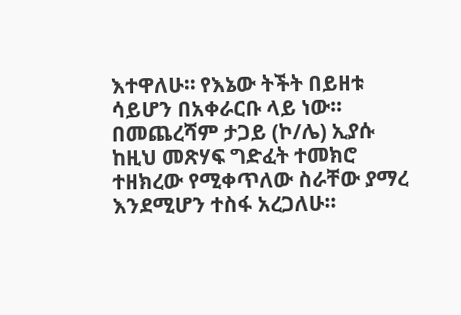እተዋለሁ። የእኔው ትችት በይዘቱ ሳይሆን በአቀራርቡ ላይ ነው።
በመጨረሻም ታጋይ (ኮ/ሌ) ኢያሱ ከዚህ መጽሃፍ ግድፈት ተመክሮ ተዘክረው የሚቀጥለው ስራቸው ያማረ እንደሚሆን ተስፋ አረጋለሁ።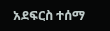አደፍርስ ተሰማ